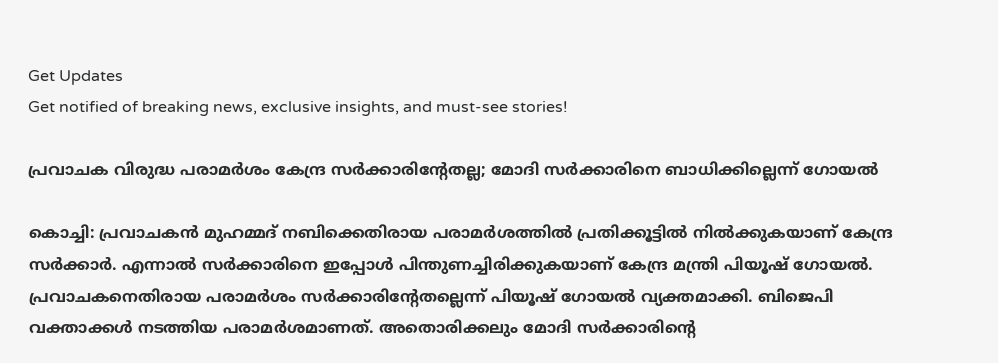Get Updates
Get notified of breaking news, exclusive insights, and must-see stories!

പ്രവാചക വിരുദ്ധ പരാമര്‍ശം കേന്ദ്ര സര്‍ക്കാരിന്റേതല്ല; മോദി സര്‍ക്കാരിനെ ബാധിക്കില്ലെന്ന് ഗോയല്‍

കൊച്ചി: പ്രവാചകന്‍ മുഹമ്മദ് നബിക്കെതിരായ പരാമര്‍ശത്തില്‍ പ്രതിക്കൂട്ടില്‍ നില്‍ക്കുകയാണ് കേന്ദ്ര സര്‍ക്കാര്‍. എന്നാല്‍ സര്‍ക്കാരിനെ ഇപ്പോള്‍ പിന്തുണച്ചിരിക്കുകയാണ് കേന്ദ്ര മന്ത്രി പിയൂഷ് ഗോയല്‍. പ്രവാചകനെതിരായ പരാമര്‍ശം സര്‍ക്കാരിന്റേതല്ലെന്ന് പിയൂഷ് ഗോയല്‍ വ്യക്തമാക്കി. ബിജെപി വക്താക്കള്‍ നടത്തിയ പരാമര്‍ശമാണത്. അതൊരിക്കലും മോദി സര്‍ക്കാരിന്റെ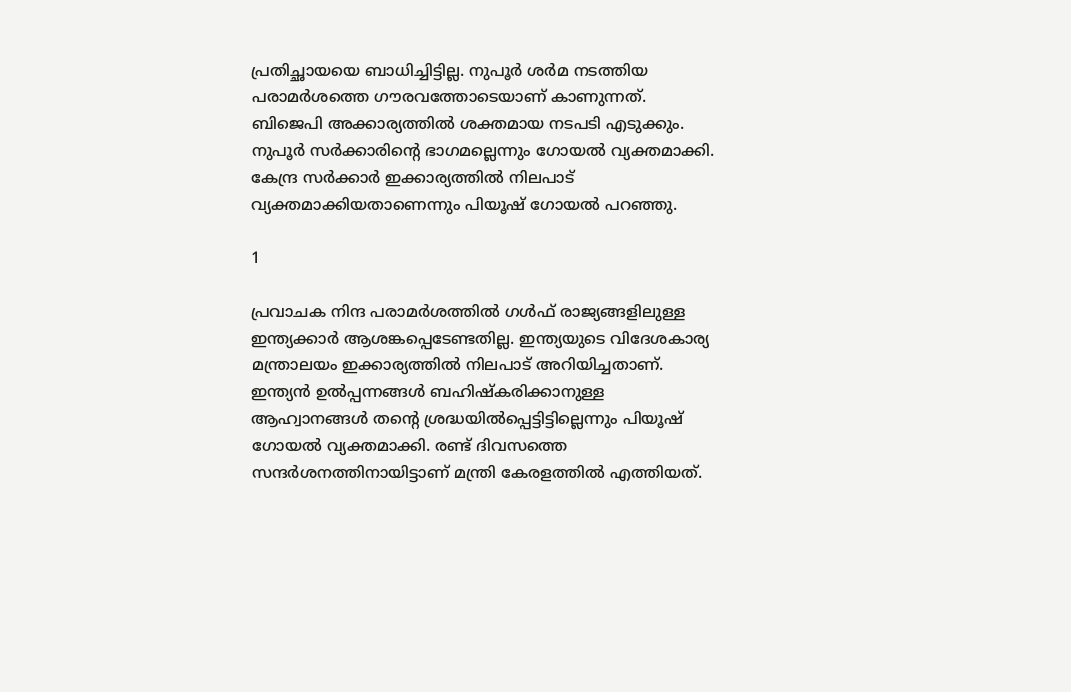പ്രതിച്ഛായയെ ബാധിച്ചിട്ടില്ല. നുപൂര്‍ ശര്‍മ നടത്തിയ പരാമര്‍ശത്തെ ഗൗരവത്തോടെയാണ് കാണുന്നത്. ബിജെപി അക്കാര്യത്തില്‍ ശക്തമായ നടപടി എടുക്കും. നുപൂര്‍ സര്‍ക്കാരിന്റെ ഭാഗമല്ലെന്നും ഗോയല്‍ വ്യക്തമാക്കി. കേന്ദ്ര സര്‍ക്കാര്‍ ഇക്കാര്യത്തില്‍ നിലപാട് വ്യക്തമാക്കിയതാണെന്നും പിയൂഷ് ഗോയല്‍ പറഞ്ഞു.

1

പ്രവാചക നിന്ദ പരാമര്‍ശത്തില്‍ ഗള്‍ഫ് രാജ്യങ്ങളിലുള്ള ഇന്ത്യക്കാര്‍ ആശങ്കപ്പെടേണ്ടതില്ല. ഇന്ത്യയുടെ വിദേശകാര്യ മന്ത്രാലയം ഇക്കാര്യത്തില്‍ നിലപാട് അറിയിച്ചതാണ്. ഇന്ത്യന്‍ ഉല്‍പ്പന്നങ്ങള്‍ ബഹിഷ്‌കരിക്കാനുള്ള ആഹ്വാനങ്ങള്‍ തന്റെ ശ്രദ്ധയില്‍പ്പെട്ടിട്ടില്ലെന്നും പിയൂഷ് ഗോയല്‍ വ്യക്തമാക്കി. രണ്ട് ദിവസത്തെ സന്ദര്‍ശനത്തിനായിട്ടാണ് മന്ത്രി കേരളത്തില്‍ എത്തിയത്.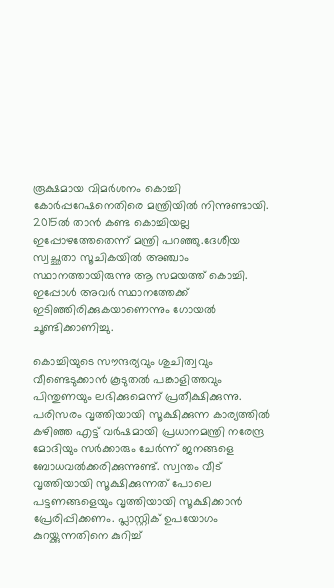രൂക്ഷമായ വിമര്‍ശനം കൊച്ചി കോര്‍പ്പറേഷനെതിരെ മന്ത്രിയില്‍ നിന്നുണ്ടായി. 2015ല്‍ താന്‍ കണ്ട കൊച്ചിയല്ല ഇപ്പോഴത്തേതെന്ന് മന്ത്രി പറഞ്ഞു.ദേശീയ സ്വച്ഛതാ സൂചികയില്‍ അഞ്ചാം സ്ഥാനത്തായിരുന്നു ആ സമയത്ത് കൊച്ചി. ഇപ്പോള്‍ അവര്‍ സ്ഥാനത്തേക്ക് ഇടിഞ്ഞിരിക്കുകയാണെന്നും ഗോയല്‍ ചൂണ്ടിക്കാണിച്ചു.

കൊച്ചിയുടെ സൗന്ദര്യവും ശുചിത്വവും വീണ്ടെടുക്കാന്‍ കൂടുതല്‍ പങ്കാളിത്തവും പിന്തുണയും ലഭിക്കുമെന്ന് പ്രതീക്ഷിക്കുന്നു. പരിസരം വൃത്തിയായി സൂക്ഷിക്കുന്ന കാര്യത്തില്‍ കഴിഞ്ഞ എട്ട് വര്‍ഷമായി പ്രധാനമന്ത്രി നരേന്ദ്ര മോദിയും സര്‍ക്കാരും ചേര്‍ന്ന് ജനങ്ങളെ ബോധവല്‍ക്കരിക്കുന്നുണ്ട്. സ്വന്തം വീട് വൃത്തിയായി സൂക്ഷിക്കുന്നത് പോലെ പട്ടണങ്ങളെയും വൃത്തിയായി സൂക്ഷിക്കാന്‍ പ്രേരിപ്പിക്കണം. പ്ലാസ്റ്റിക് ഉപയോഗം കുറയ്ക്കുന്നതിനെ കുറിച്ച്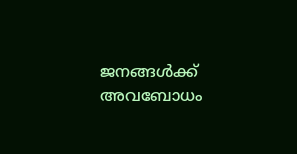ജനങ്ങള്‍ക്ക് അവബോധം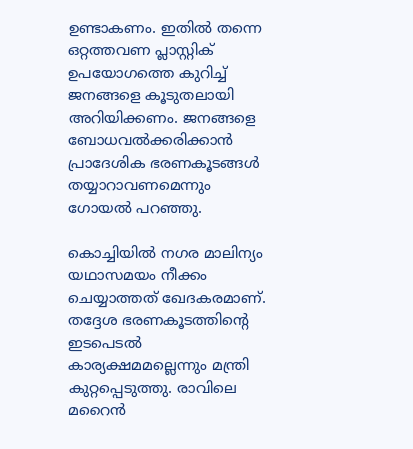ഉണ്ടാകണം. ഇതില്‍ തന്നെ ഒറ്റത്തവണ പ്ലാസ്റ്റിക് ഉപയോഗത്തെ കുറിച്ച് ജനങ്ങളെ കൂടുതലായി അറിയിക്കണം. ജനങ്ങളെ ബോധവല്‍ക്കരിക്കാന്‍ പ്രാദേശിക ഭരണകൂടങ്ങള്‍ തയ്യാറാവണമെന്നും ഗോയല്‍ പറഞ്ഞു.

കൊച്ചിയില്‍ നഗര മാലിന്യം യഥാസമയം നീക്കം ചെയ്യാത്തത് ഖേദകരമാണ്. തദ്ദേശ ഭരണകൂടത്തിന്റെ ഇടപെടല്‍ കാര്യക്ഷമമല്ലെന്നും മന്ത്രി കുറ്റപ്പെടുത്തു. രാവിലെ മറൈന്‍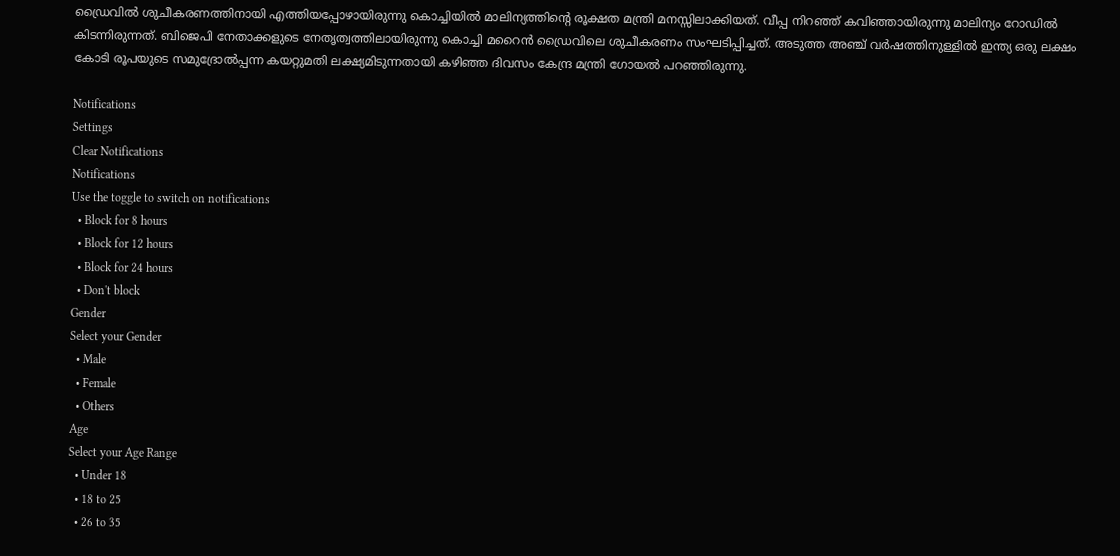ഡ്രൈവില്‍ ശുചീകരണത്തിനായി എത്തിയപ്പോഴായിരുന്നു കൊച്ചിയില്‍ മാലിന്യത്തിന്റെ രൂക്ഷത മന്ത്രി മനസ്സിലാക്കിയത്. വീപ്പ നിറഞ്ഞ് കവിഞ്ഞായിരുന്നു മാലിന്യം റോഡില്‍ കിടന്നിരുന്നത്. ബിജെപി നേതാക്കളുടെ നേതൃത്വത്തിലായിരുന്നു കൊച്ചി മറൈന്‍ ഡ്രൈവിലെ ശുചീകരണം സംഘടിപ്പിച്ചത്. അടുത്ത അഞ്ച് വര്‍ഷത്തിനുള്ളില്‍ ഇന്ത്യ ഒരു ലക്ഷം കോടി രൂപയുടെ സമുദ്രോല്‍പ്പന്ന കയറ്റുമതി ലക്ഷ്യമിടുന്നതായി കഴിഞ്ഞ ദിവസം കേന്ദ്ര മന്ത്രി ഗോയല്‍ പറഞ്ഞിരുന്നു.

Notifications
Settings
Clear Notifications
Notifications
Use the toggle to switch on notifications
  • Block for 8 hours
  • Block for 12 hours
  • Block for 24 hours
  • Don't block
Gender
Select your Gender
  • Male
  • Female
  • Others
Age
Select your Age Range
  • Under 18
  • 18 to 25
  • 26 to 35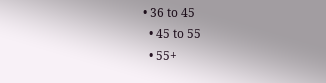• 36 to 45
  • 45 to 55
  • 55+